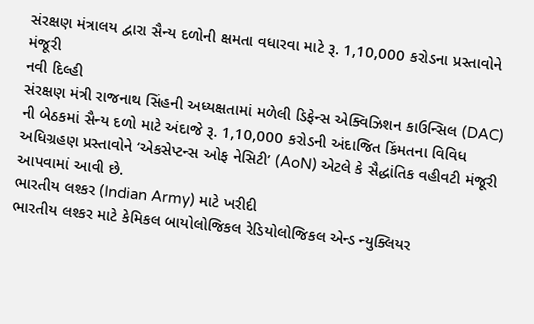સંરક્ષણ મંત્રાલય દ્વારા સૈન્ય દળોની ક્ષમતા વધારવા માટે રૂ. 1,10,000 કરોડના પ્રસ્તાવોને મંજૂરી
નવી દિલ્હી
સંરક્ષણ મંત્રી રાજનાથ સિંહની અધ્યક્ષતામાં મળેલી ડિફેન્સ એક્વિઝિશન કાઉન્સિલ (DAC) ની બેઠકમાં સૈન્ય દળો માટે અંદાજે રૂ. 1,10,000 કરોડની અંદાજિત કિંમતના વિવિધ અધિગ્રહણ પ્રસ્તાવોને ‘એકસેપ્ટન્સ ઓફ નેસિટી’ (AoN) એટલે કે સૈદ્ધાંતિક વહીવટી મંજૂરી આપવામાં આવી છે.
ભારતીય લશ્કર (Indian Army) માટે ખરીદી
ભારતીય લશ્કર માટે કેમિકલ બાયોલોજિકલ રેડિયોલોજિકલ એન્ડ ન્યુક્લિયર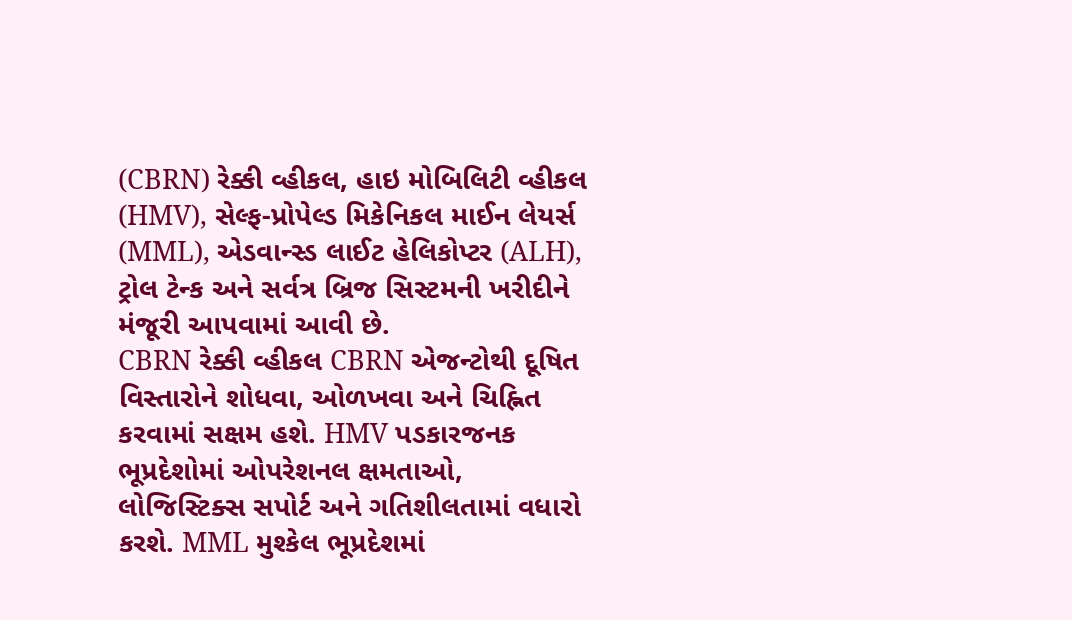(CBRN) રેક્કી વ્હીકલ, હાઇ મોબિલિટી વ્હીકલ (HMV), સેલ્ફ-પ્રોપેલ્ડ મિકેનિકલ માઈન લેયર્સ (MML), એડવાન્સ્ડ લાઈટ હેલિકોપ્ટર (ALH), ટ્રોલ ટેન્ક અને સર્વત્ર બ્રિજ સિસ્ટમની ખરીદીને મંજૂરી આપવામાં આવી છે.
CBRN રેક્કી વ્હીકલ CBRN એજન્ટોથી દૂષિત વિસ્તારોને શોધવા, ઓળખવા અને ચિહ્નિત કરવામાં સક્ષમ હશે. HMV પડકારજનક ભૂપ્રદેશોમાં ઓપરેશનલ ક્ષમતાઓ, લોજિસ્ટિક્સ સપોર્ટ અને ગતિશીલતામાં વધારો કરશે. MML મુશ્કેલ ભૂપ્રદેશમાં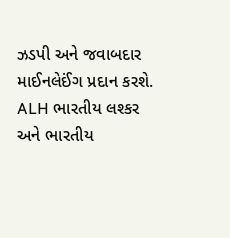ઝડપી અને જવાબદાર માઈનલેઈંગ પ્રદાન કરશે. ALH ભારતીય લશ્કર અને ભારતીય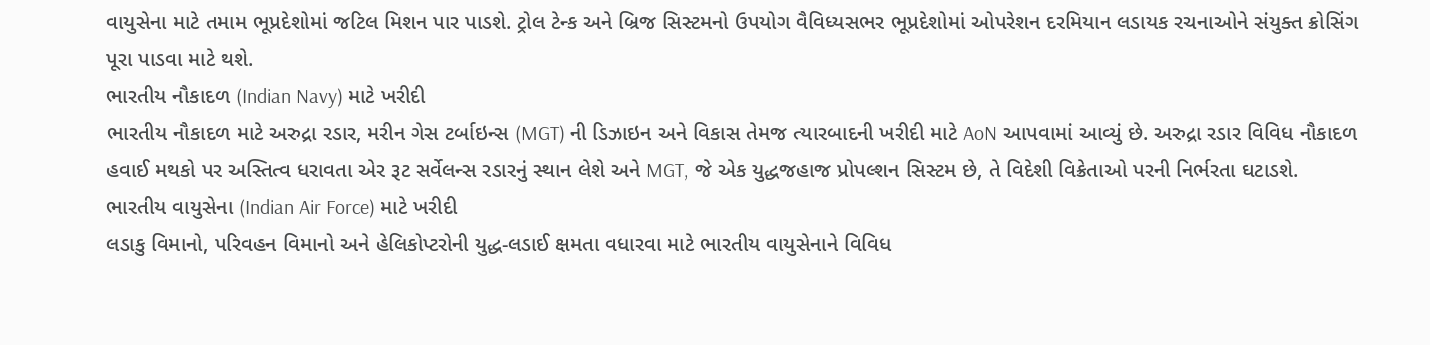વાયુસેના માટે તમામ ભૂપ્રદેશોમાં જટિલ મિશન પાર પાડશે. ટ્રોલ ટેન્ક અને બ્રિજ સિસ્ટમનો ઉપયોગ વૈવિધ્યસભર ભૂપ્રદેશોમાં ઓપરેશન દરમિયાન લડાયક રચનાઓને સંયુક્ત ક્રોસિંગ પૂરા પાડવા માટે થશે.
ભારતીય નૌકાદળ (Indian Navy) માટે ખરીદી
ભારતીય નૌકાદળ માટે અરુદ્રા રડાર, મરીન ગેસ ટર્બાઇન્સ (MGT) ની ડિઝાઇન અને વિકાસ તેમજ ત્યારબાદની ખરીદી માટે AoN આપવામાં આવ્યું છે. અરુદ્રા રડાર વિવિધ નૌકાદળ હવાઈ મથકો પર અસ્તિત્વ ધરાવતા એર રૂટ સર્વેલન્સ રડારનું સ્થાન લેશે અને MGT, જે એક યુદ્ધજહાજ પ્રોપલ્શન સિસ્ટમ છે, તે વિદેશી વિક્રેતાઓ પરની નિર્ભરતા ઘટાડશે.
ભારતીય વાયુસેના (Indian Air Force) માટે ખરીદી
લડાકુ વિમાનો, પરિવહન વિમાનો અને હેલિકોપ્ટરોની યુદ્ધ-લડાઈ ક્ષમતા વધારવા માટે ભારતીય વાયુસેનાને વિવિધ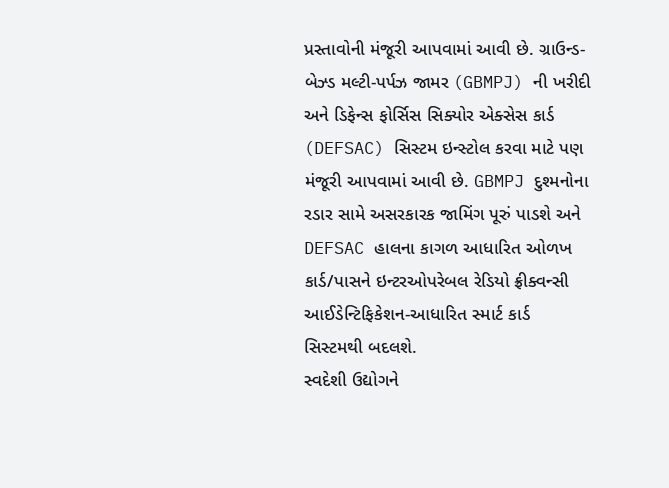પ્રસ્તાવોની મંજૂરી આપવામાં આવી છે. ગ્રાઉન્ડ-બેઝ્ડ મલ્ટી-પર્પઝ જામર (GBMPJ) ની ખરીદી અને ડિફેન્સ ફોર્સિસ સિક્યોર એક્સેસ કાર્ડ (DEFSAC) સિસ્ટમ ઇન્સ્ટોલ કરવા માટે પણ મંજૂરી આપવામાં આવી છે. GBMPJ દુશ્મનોના રડાર સામે અસરકારક જામિંગ પૂરું પાડશે અને DEFSAC હાલના કાગળ આધારિત ઓળખ કાર્ડ/પાસને ઇન્ટરઓપરેબલ રેડિયો ફ્રીક્વન્સી આઈડેન્ટિફિકેશન-આધારિત સ્માર્ટ કાર્ડ સિસ્ટમથી બદલશે.
સ્વદેશી ઉદ્યોગને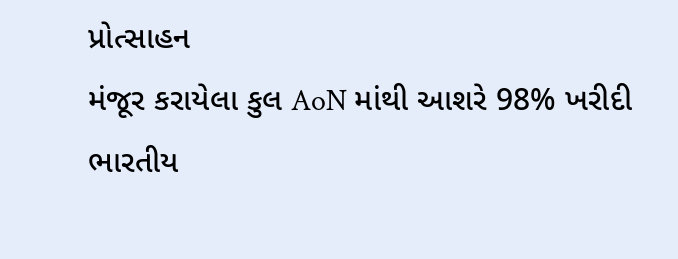પ્રોત્સાહન
મંજૂર કરાયેલા કુલ AoN માંથી આશરે 98% ખરીદી ભારતીય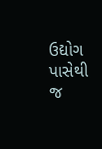ઉદ્યોગ પાસેથી જ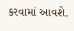કરવામાં આવશે.